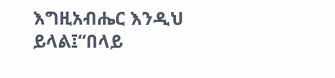እግዚአብሔር እንዲህ ይላል፤“በላይ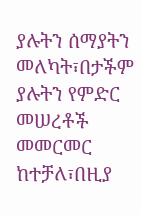ያሉትን ሰማያትን መለካት፣በታችም ያሉትን የምድር መሠረቶች መመርመር ከተቻለ፣በዚያ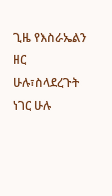ጊዜ የእስራኤልን ዘር ሁሉ፣ስላደረጉት ነገር ሁሉ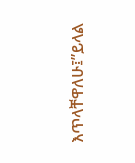እጥላቸዋለሁ፤”ይላል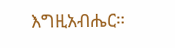እግዚአብሔር።